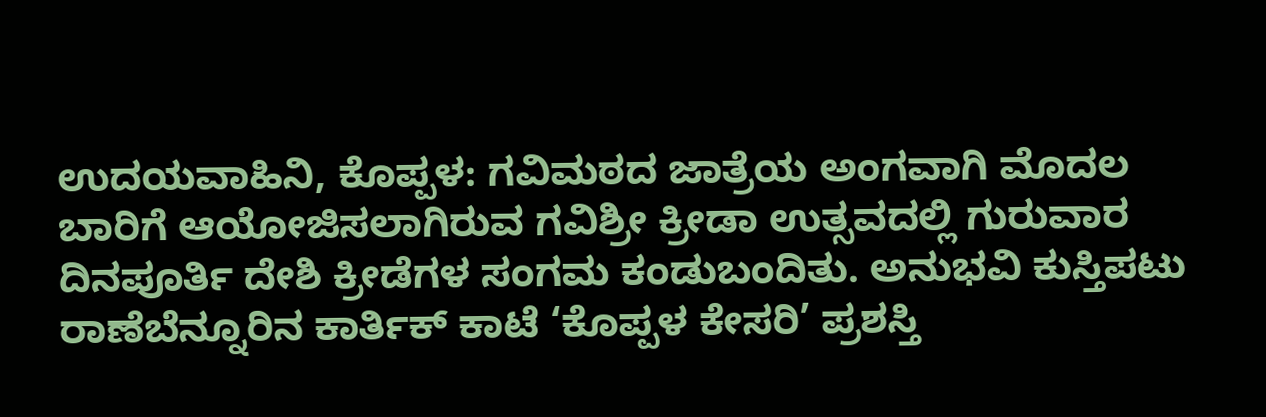ಉದಯವಾಹಿನಿ, ಕೊಪ್ಪಳ: ಗವಿಮಠದ ಜಾತ್ರೆಯ ಅಂಗವಾಗಿ ಮೊದಲ ಬಾರಿಗೆ ಆಯೋಜಿಸಲಾಗಿರುವ ಗವಿಶ್ರೀ ಕ್ರೀಡಾ ಉತ್ಸವದಲ್ಲಿ ಗುರುವಾರ ದಿನಪೂರ್ತಿ ದೇಶಿ ಕ್ರೀಡೆಗಳ ಸಂಗಮ ಕಂಡುಬಂದಿತು. ಅನುಭವಿ ಕುಸ್ತಿಪಟು ರಾಣೆಬೆನ್ನೂರಿನ ಕಾರ್ತಿಕ್ ಕಾಟೆ ‘ಕೊಪ್ಪಳ ಕೇಸರಿ’ ಪ್ರಶಸ್ತಿ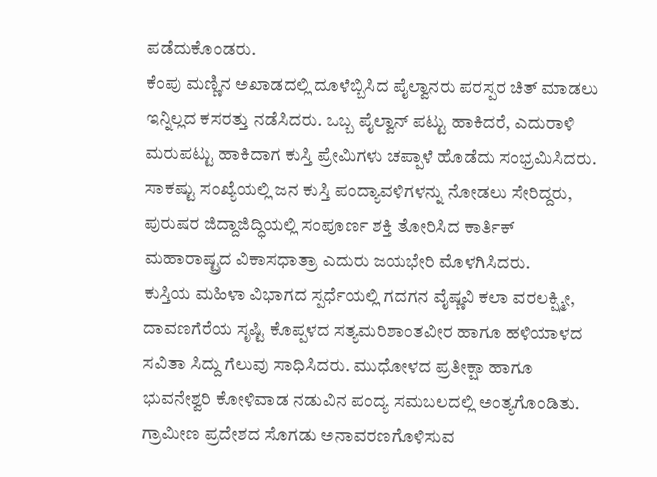ಪಡೆದುಕೊಂಡರು.
ಕೆಂಪು ಮಣ್ಣಿನ ಅಖಾಡದಲ್ಲಿ ದೂಳೆಬ್ಬಿಸಿದ ಪೈಲ್ವಾನರು ಪರಸ್ಪರ ಚಿತ್ ಮಾಡಲು ಇನ್ನಿಲ್ಲದ ಕಸರತ್ತು ನಡೆಸಿದರು. ಒಬ್ಬ ಪೈಲ್ವಾನ್ ಪಟ್ಟು ಹಾಕಿದರೆ, ಎದುರಾಳಿ ಮರುಪಟ್ಟು ಹಾಕಿದಾಗ ಕುಸ್ತಿ ಪ್ರೇಮಿಗಳು ಚಪ್ಪಾಳೆ ಹೊಡೆದು ಸಂಭ್ರಮಿಸಿದರು. ಸಾಕಷ್ಟು ಸಂಖ್ಯೆಯಲ್ಲಿ ಜನ ಕುಸ್ತಿ ಪಂದ್ಯಾವಳಿಗಳನ್ನು ನೋಡಲು ಸೇರಿದ್ದರು, ಪುರುಷರ ಜಿದ್ದಾಜಿದ್ಧಿಯಲ್ಲಿ ಸಂಪೂರ್ಣ ಶಕ್ತಿ ತೋರಿಸಿದ ಕಾರ್ತಿಕ್ ಮಹಾರಾಷ್ಟ್ರದ ವಿಕಾಸಧಾತ್ರಾ ಎದುರು ಜಯಭೇರಿ ಮೊಳಗಿಸಿದರು.
ಕುಸ್ತಿಯ ಮಹಿಳಾ ವಿಭಾಗದ ಸ್ಪರ್ಧೆಯಲ್ಲಿ ಗದಗನ ವೈಷ್ಣವಿ ಕಲಾ ವರಲಕ್ಷ್ಮೀ, ದಾವಣಗೆರೆಯ ಸೃಷ್ಟಿ ಕೊಪ್ಪಳದ ಸತ್ಯಮರಿಶಾಂತವೀರ ಹಾಗೂ ಹಳಿಯಾಳದ ಸವಿತಾ ಸಿದ್ದು ಗೆಲುವು ಸಾಧಿಸಿದರು. ಮುಧೋಳದ ಪ್ರತೀಕ್ಷಾ ಹಾಗೂ ಭುವನೇಶ್ವರಿ ಕೋಳಿವಾಡ ನಡುವಿನ ಪಂದ್ಯ ಸಮಬಲದಲ್ಲಿ ಅಂತ್ಯಗೊಂಡಿತು.
ಗ್ರಾಮೀಣ ಪ್ರದೇಶದ ಸೊಗಡು ಅನಾವರಣಗೊಳಿಸುವ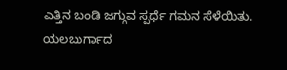ಎತ್ತಿನ ಬಂಡಿ ಜಗ್ಗುವ ಸ್ಪರ್ಧೆ ಗಮನ ಸೆಳೆಯಿತು. ಯಲಬುರ್ಗಾದ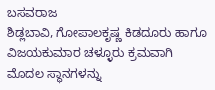ಬಸವರಾಜ
ಶಿಡ್ಲಬಾವಿ, ಗೋಪಾಲಕೃಷ್ಣ ಕಿಡದೂರು ಹಾಗೂ ವಿಜಯಕುಮಾರ ಚಳ್ಳೂರು ಕ್ರಮವಾಗಿ ಮೊದಲ ಸ್ಥಾನಗಳನ್ನು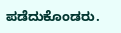ಪಡೆದುಕೊಂಡರು.